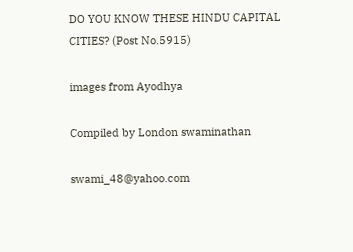DO YOU KNOW THESE HINDU CAPITAL CITIES? (Post No.5915)

images from Ayodhya

Compiled by London swaminathan

swami_48@yahoo.com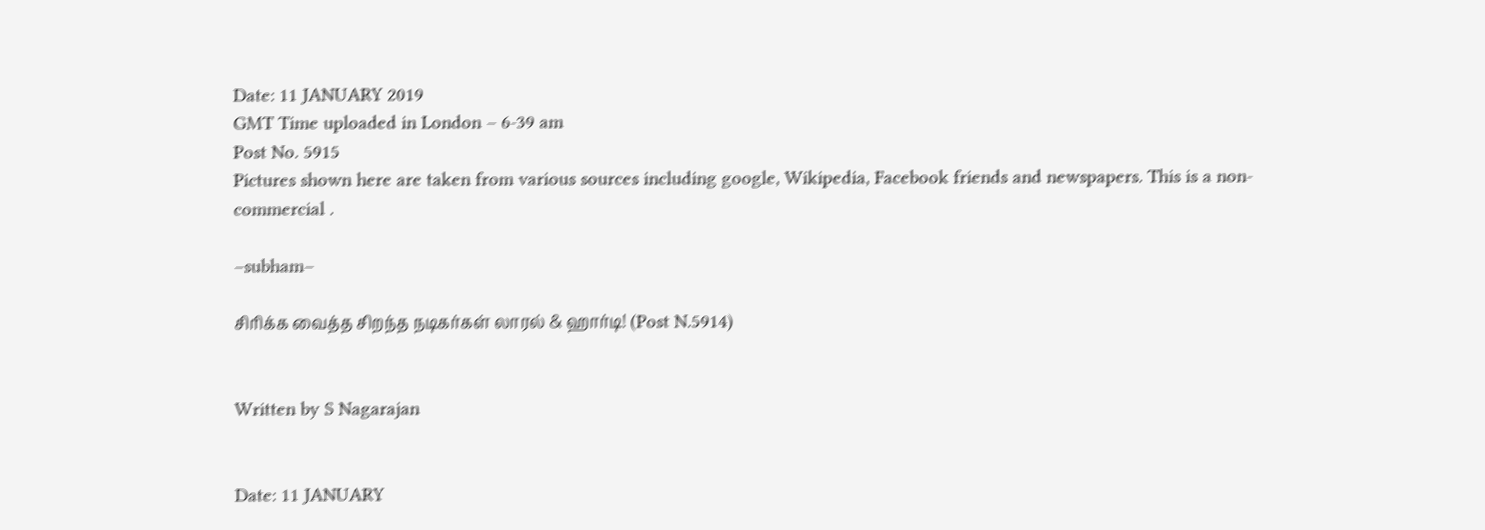Date: 11 JANUARY 2019
GMT Time uploaded in London – 6-39 am
Post No. 5915
Pictures shown here are taken from various sources including google, Wikipedia, Facebook friends and newspapers. This is a non- commercial .

–subham–

சிரிக்க வைத்த சிறந்த நடிகர்கள் லாரல் & ஹார்டி! (Post N.5914)


Written by S Nagarajan


Date: 11 JANUARY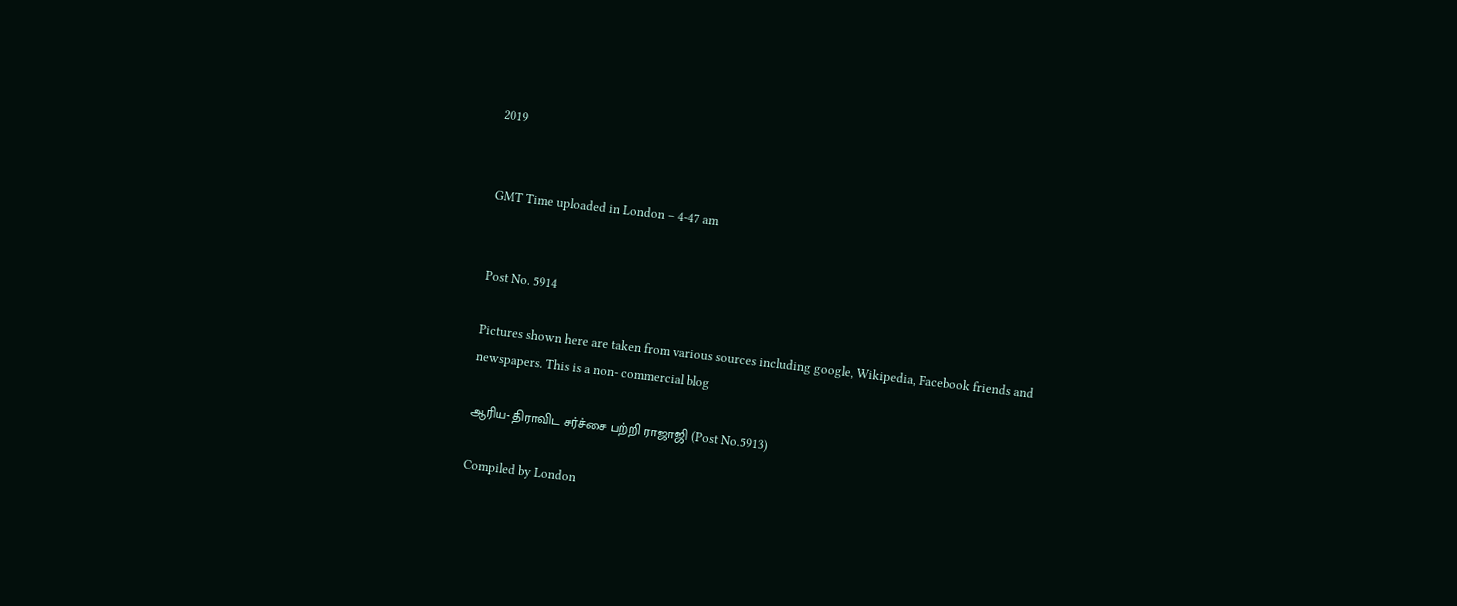2019


GMT Time uploaded in London – 4-47 am


Post No. 5914

Pictures shown here are taken from various sources including google, Wikipedia, Facebook friends and newspapers. This is a non- commercial blog

ஆரிய- திராவிட சர்ச்சை பற்றி ராஜாஜி (Post No.5913)

Compiled by London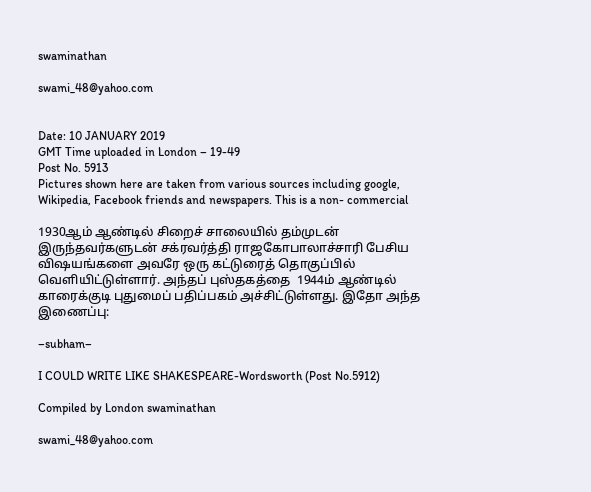swaminathan

swami_48@yahoo.com


Date: 10 JANUARY 2019
GMT Time uploaded in London – 19-49
Post No. 5913
Pictures shown here are taken from various sources including google, Wikipedia, Facebook friends and newspapers. This is a non- commercial

1930ஆம் ஆண்டில் சிறைச் சாலையில் தம்முடன் இருந்தவர்களுடன் சக்ரவர்த்தி ராஜகோபாலாச்சாரி பேசிய விஷயங்களை அவரே ஒரு கட்டுரைத் தொகுப்பில் வெளியிட்டுள்ளார். அந்தப் புஸ்தகத்தை  1944ம் ஆண்டில் காரைக்குடி புதுமைப் பதிப்பகம் அச்சிட்டுள்ளது. இதோ அந்த  இணைப்பு:

–subham–

I COULD WRITE LIKE SHAKESPEARE-Wordsworth (Post No.5912)

Compiled by London swaminathan

swami_48@yahoo.com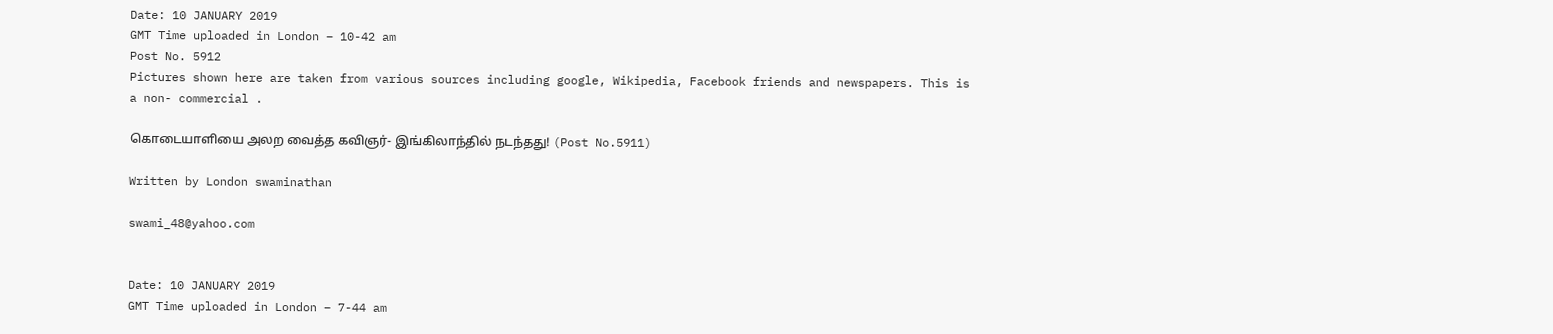Date: 10 JANUARY 2019
GMT Time uploaded in London – 10-42 am
Post No. 5912
Pictures shown here are taken from various sources including google, Wikipedia, Facebook friends and newspapers. This is a non- commercial .

கொடையாளியை அலற வைத்த கவிஞர்- இங்கிலாந்தில் நடந்தது! (Post No.5911)

Written by London swaminathan

swami_48@yahoo.com


Date: 10 JANUARY 2019
GMT Time uploaded in London – 7-44 am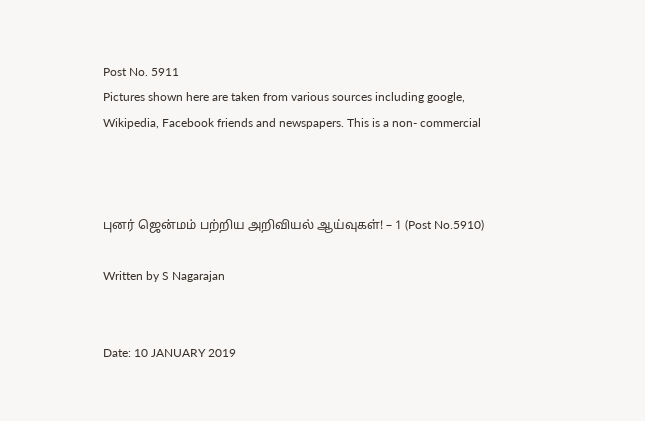Post No. 5911
Pictures shown here are taken from various sources including google, Wikipedia, Facebook friends and newspapers. This is a non- commercial



புனர் ஜென்மம் பற்றிய அறிவியல் ஆய்வுகள்! – 1 (Post No.5910)

Written by S Nagarajan


Date: 10 JANUARY 2019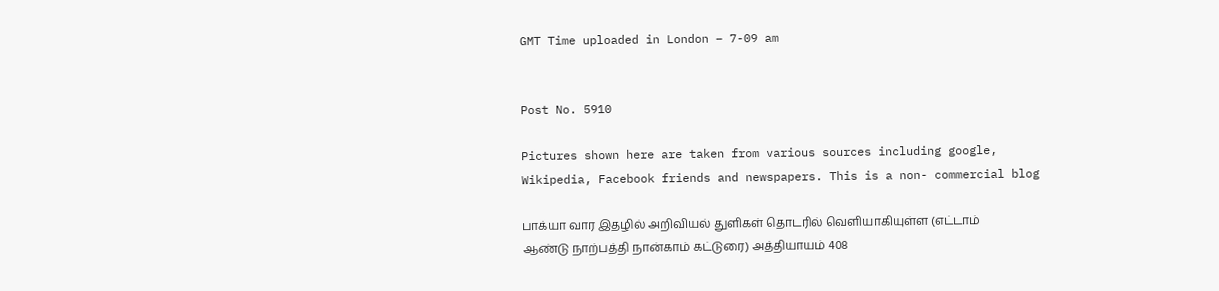GMT Time uploaded in London – 7-09 am


Post No. 5910

Pictures shown here are taken from various sources including google, Wikipedia, Facebook friends and newspapers. This is a non- commercial blog

பாக்யா வார இதழில் அறிவியல் துளிகள் தொடரில் வெளியாகியுள்ள (எட்டாம் ஆண்டு நாற்பத்தி நான்காம் கட்டுரை) அத்தியாயம் 408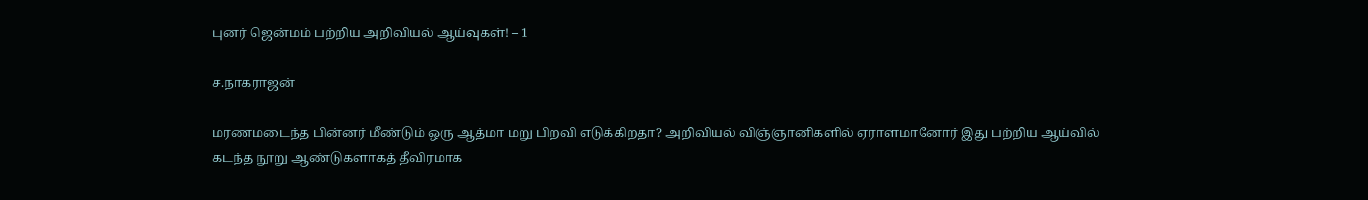புனர் ஜென்மம் பற்றிய அறிவியல் ஆய்வுகள்! – 1

ச.நாகராஜன்

மரணமடைந்த பின்னர் மீண்டும் ஒரு ஆத்மா மறு பிறவி எடுக்கிறதா? அறிவியல் விஞ்ஞானிகளில் ஏராளமானோர் இது பற்றிய ஆய்வில் கடந்த நூறு ஆண்டுகளாகத் தீவிரமாக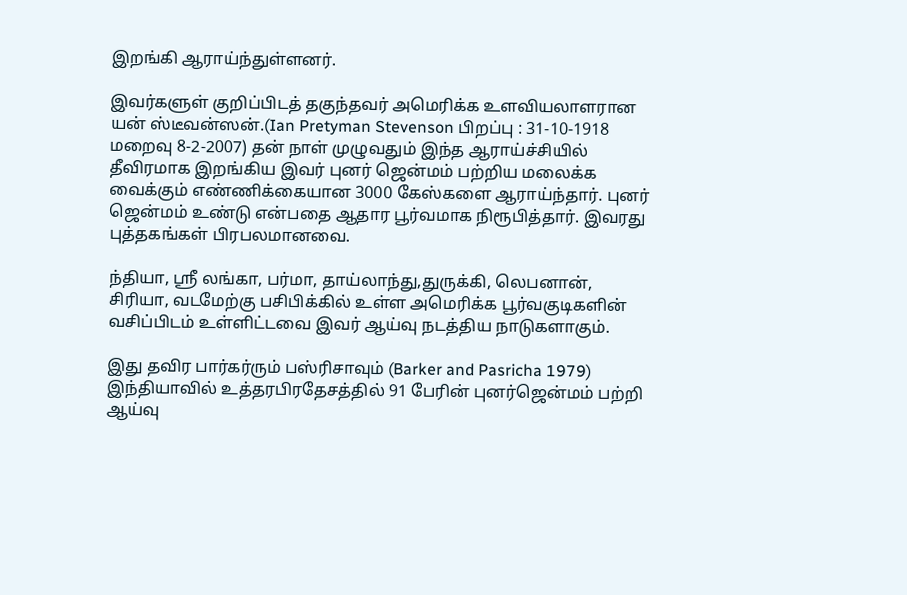இறங்கி ஆராய்ந்துள்ளனர்.

இவர்களுள் குறிப்பிடத் தகுந்தவர் அமெரிக்க உளவியலாளரான யன் ஸ்டீவன்ஸன்.(Ian Pretyman Stevenson பிறப்பு : 31-10-1918 மறைவு 8-2-2007) தன் நாள் முழுவதும் இந்த ஆராய்ச்சியில் தீவிரமாக இறங்கிய இவர் புனர் ஜென்மம் பற்றிய மலைக்க வைக்கும் எண்ணிக்கையான 3000 கேஸ்களை ஆராய்ந்தார். புனர் ஜென்மம் உண்டு என்பதை ஆதார பூர்வமாக நிரூபித்தார். இவரது புத்தகங்கள் பிரபலமானவை.

ந்தியா, ஸ்ரீ லங்கா, பர்மா, தாய்லாந்து,துருக்கி, லெபனான், சிரியா, வடமேற்கு பசிபிக்கில் உள்ள அமெரிக்க பூர்வகுடிகளின் வசிப்பிடம் உள்ளிட்டவை இவர் ஆய்வு நடத்திய நாடுகளாகும்.

இது தவிர பார்கர்ரும் பஸ்ரிசாவும் (Barker and Pasricha 1979) இந்தியாவில் உத்தரபிரதேசத்தில் 91 பேரின் புனர்ஜென்மம் பற்றி ஆய்வு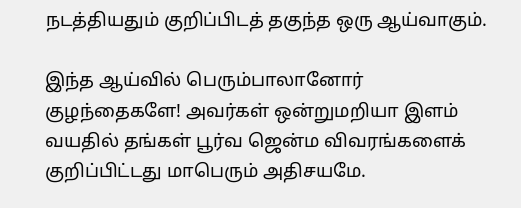நடத்தியதும் குறிப்பிடத் தகுந்த ஒரு ஆய்வாகும்.

இந்த ஆய்வில் பெரும்பாலானோர் குழந்தைகளே! அவர்கள் ஒன்றுமறியா இளம் வயதில் தங்கள் பூர்வ ஜென்ம விவரங்களைக் குறிப்பிட்டது மாபெரும் அதிசயமே.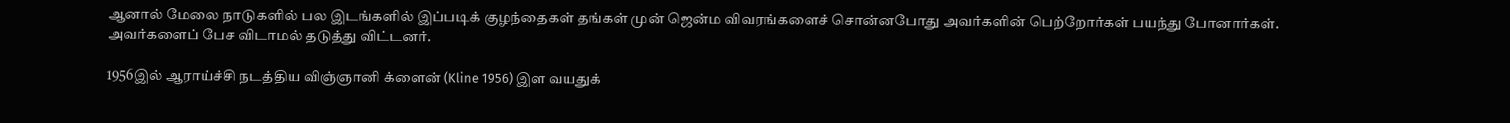ஆனால் மேலை நாடுகளில் பல இடங்களில் இப்படிக் குழந்தைகள் தங்கள் முன் ஜென்ம விவரங்களைச் சொன்னபோது அவர்களின் பெற்றோர்கள் பயந்து போனார்கள். அவர்களைப் பேச விடாமல் தடுத்து விட்டனர்.

1956இல் ஆராய்ச்சி நடத்திய விஞ்ஞானி க்ளைன் (Kline 1956) இள வயதுக்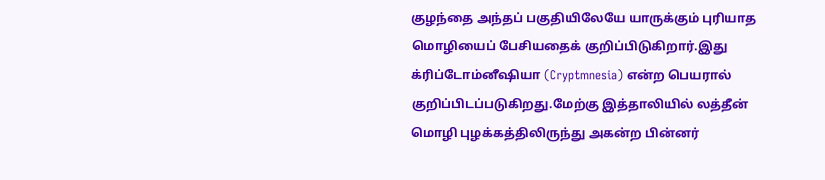குழந்தை அந்தப் பகுதியிலேயே யாருக்கும் புரியாத மொழியைப் பேசியதைக் குறிப்பிடுகிறார்.இது க்ரிப்டோம்னீஷியா (Cryptmnesia) என்ற பெயரால் குறிப்பிடப்படுகிறது.மேற்கு இத்தாலியில் லத்தீன் மொழி புழக்கத்திலிருந்து அகன்ற பின்னர்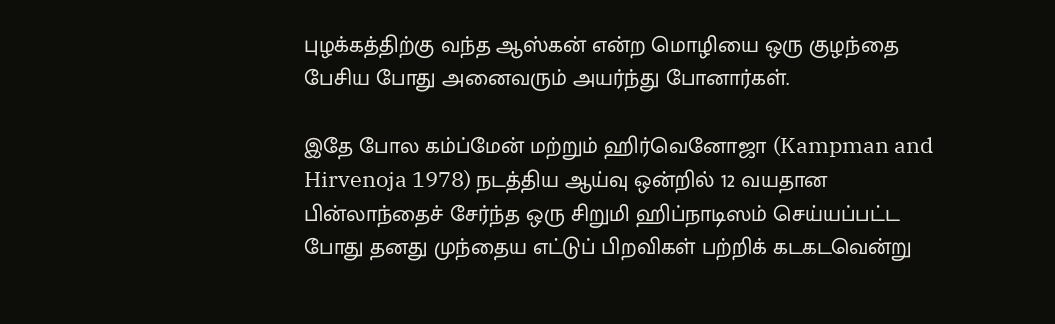புழக்கத்திற்கு வந்த ஆஸ்கன் என்ற மொழியை ஒரு குழந்தை பேசிய போது அனைவரும் அயர்ந்து போனார்கள்.

இதே போல கம்ப்மேன் மற்றும் ஹிர்வெனோஜா (Kampman and Hirvenoja 1978) நடத்திய ஆய்வு ஒன்றில் 12 வயதான பின்லாந்தைச் சேர்ந்த ஒரு சிறுமி ஹிப்நாடிஸம் செய்யப்பட்ட போது தனது முந்தைய எட்டுப் பிறவிகள் பற்றிக் கடகடவென்று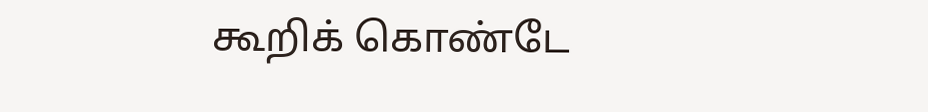கூறிக் கொண்டே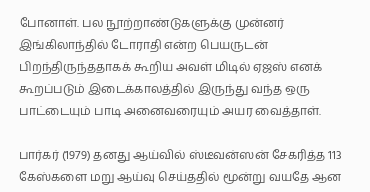போனாள். பல நூற்றாண்டுகளுக்கு முன்னர் இங்கிலாந்தில் டோராதி என்ற பெயருடன் பிறந்திருந்ததாகக் கூறிய அவள் மிடில் ஏஜஸ் எனக் கூறப்படும் இடைக்காலத்தில் இருந்து வந்த ஒரு பாட்டையும் பாடி அனைவரையும் அயர வைத்தாள்.

பார்கர் (1979) தனது ஆய்வில் ஸ்டீவன்ஸன் சேகரித்த 113 கேஸ்களை மறு ஆய்வு செய்ததில் மூன்று வயதே ஆன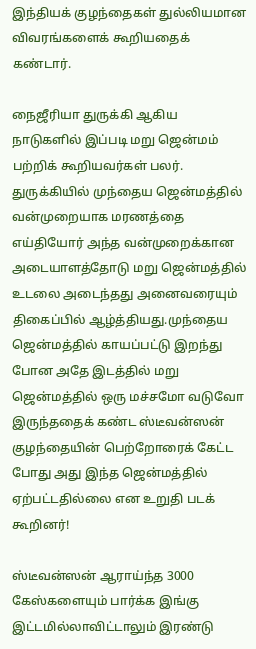இந்தியக் குழந்தைகள் துல்லியமான விவரங்களைக் கூறியதைக் கண்டார்.

நைஜீரியா துருக்கி ஆகிய நாடுகளில் இப்படி மறு ஜென்மம் பற்றிக் கூறியவர்கள் பலர். துருக்கியில் முந்தைய ஜென்மத்தில் வன்முறையாக மரணத்தை எய்தியோர் அந்த வன்முறைக்கான அடையாளத்தோடு மறு ஜென்மத்தில் உடலை அடைந்தது அனைவரையும் திகைப்பில் ஆழ்த்தியது.முந்தைய ஜென்மத்தில் காயப்பட்டு இறந்து போன அதே இடத்தில் மறு ஜென்மத்தில் ஒரு மச்சமோ வடுவோ இருந்ததைக் கண்ட ஸ்டீவன்ஸன் குழந்தையின் பெற்றோரைக் கேட்ட போது அது இந்த ஜென்மத்தில் ஏற்பட்டதில்லை என உறுதி படக் கூறினர்!

ஸ்டீவன்ஸன் ஆராய்ந்த 3000 கேஸ்களையும் பார்க்க இங்கு இட்டமில்லாவிட்டாலும் இரண்டு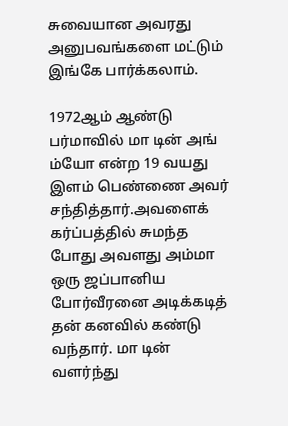சுவையான அவரது அனுபவங்களை மட்டும் இங்கே பார்க்கலாம்.

1972ஆம் ஆண்டு பர்மாவில் மா டின் அங் ம்யோ என்ற 19 வயது இளம் பெண்ணை அவர் சந்தித்தார்.அவளைக் கர்ப்பத்தில் சுமந்த போது அவளது அம்மா ஒரு ஜப்பானிய போர்வீரனை அடிக்கடித் தன் கனவில் கண்டு வந்தார். மா டின் வளர்ந்து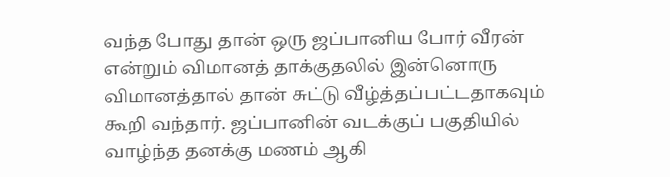வந்த போது தான் ஒரு ஜப்பானிய போர் வீரன் என்றும் விமானத் தாக்குதலில் இன்னொரு விமானத்தால் தான் சுட்டு வீழ்த்தப்பட்டதாகவும் கூறி வந்தார். ஜப்பானின் வடக்குப் பகுதியில் வாழ்ந்த தனக்கு மணம் ஆகி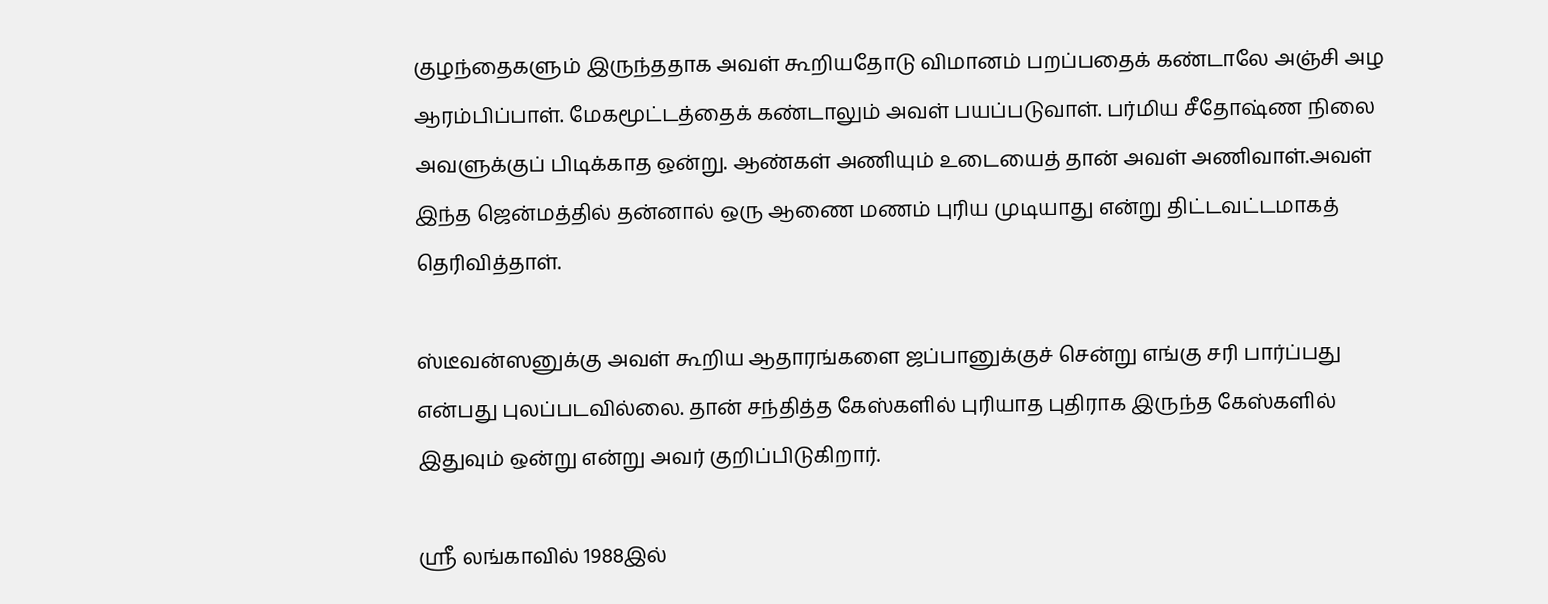குழந்தைகளும் இருந்ததாக அவள் கூறியதோடு விமானம் பறப்பதைக் கண்டாலே அஞ்சி அழ ஆரம்பிப்பாள். மேகமூட்டத்தைக் கண்டாலும் அவள் பயப்படுவாள். பர்மிய சீதோஷ்ண நிலை அவளுக்குப் பிடிக்காத ஒன்று. ஆண்கள் அணியும் உடையைத் தான் அவள் அணிவாள்.அவள் இந்த ஜென்மத்தில் தன்னால் ஒரு ஆணை மணம் புரிய முடியாது என்று திட்டவட்டமாகத் தெரிவித்தாள்.

ஸ்டீவன்ஸனுக்கு அவள் கூறிய ஆதாரங்களை ஜப்பானுக்குச் சென்று எங்கு சரி பார்ப்பது என்பது புலப்படவில்லை. தான் சந்தித்த கேஸ்களில் புரியாத புதிராக இருந்த கேஸ்களில் இதுவும் ஒன்று என்று அவர் குறிப்பிடுகிறார்.

ஸ்ரீ லங்காவில் 1988இல்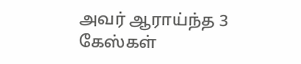அவர் ஆராய்ந்த 3 கேஸ்கள்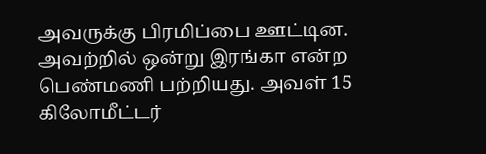அவருக்கு பிரமிப்பை ஊட்டின. அவற்றில் ஒன்று இரங்கா என்ற பெண்மணி பற்றியது. அவள் 15 கிலோமீட்டர்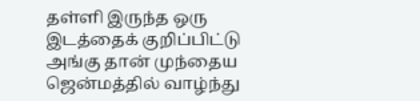தள்ளி இருந்த ஒரு இடத்தைக் குறிப்பிட்டு அங்கு தான் முந்தைய ஜென்மத்தில் வாழ்ந்து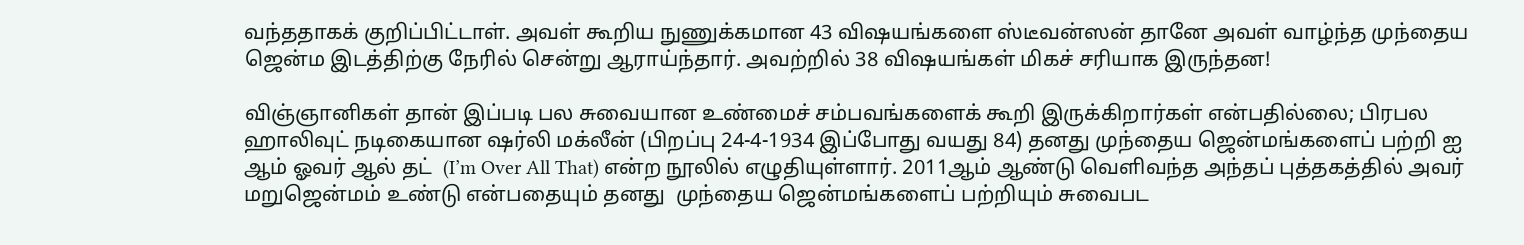வந்ததாகக் குறிப்பிட்டாள். அவள் கூறிய நுணுக்கமான 43 விஷயங்களை ஸ்டீவன்ஸன் தானே அவள் வாழ்ந்த முந்தைய ஜென்ம இடத்திற்கு நேரில் சென்று ஆராய்ந்தார். அவற்றில் 38 விஷயங்கள் மிகச் சரியாக இருந்தன!

விஞ்ஞானிகள் தான் இப்படி பல சுவையான உண்மைச் சம்பவங்களைக் கூறி இருக்கிறார்கள் என்பதில்லை; பிரபல ஹாலிவுட் நடிகையான ஷர்லி மக்லீன் (பிறப்பு 24-4-1934 இப்போது வயது 84) தனது முந்தைய ஜென்மங்களைப் பற்றி ஐ ஆம் ஓவர் ஆல் தட்  (I’m Over All That) என்ற நூலில் எழுதியுள்ளார். 2011ஆம் ஆண்டு வெளிவந்த அந்தப் புத்தகத்தில் அவர் மறுஜென்மம் உண்டு என்பதையும் தனது  முந்தைய ஜென்மங்களைப் பற்றியும் சுவைபட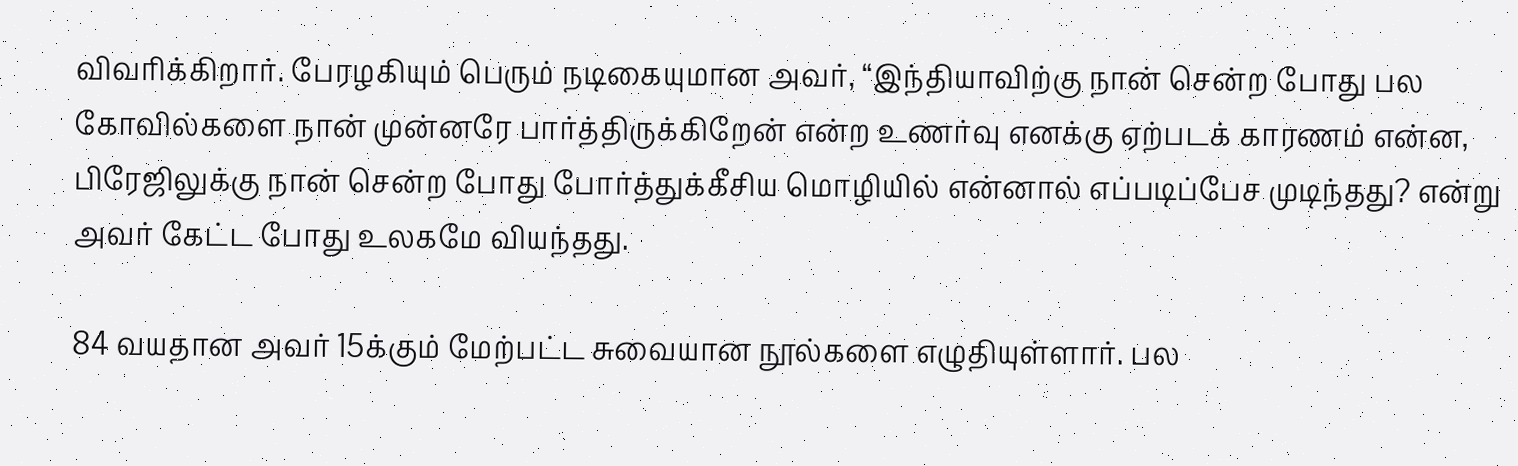விவரிக்கிறார். பேரழகியும் பெரும் நடிகையுமான அவர், “இந்தியாவிற்கு நான் சென்ற போது பல கோவில்களை நான் முன்னரே பார்த்திருக்கிறேன் என்ற உணர்வு எனக்கு ஏற்படக் காரணம் என்ன, பிரேஜிலுக்கு நான் சென்ற போது போர்த்துக்கீசிய மொழியில் என்னால் எப்படிப்பேச முடிந்தது? என்று அவர் கேட்ட போது உலகமே வியந்தது.

84 வயதான அவர் 15க்கும் மேற்பட்ட சுவையான நூல்களை எழுதியுள்ளார். பல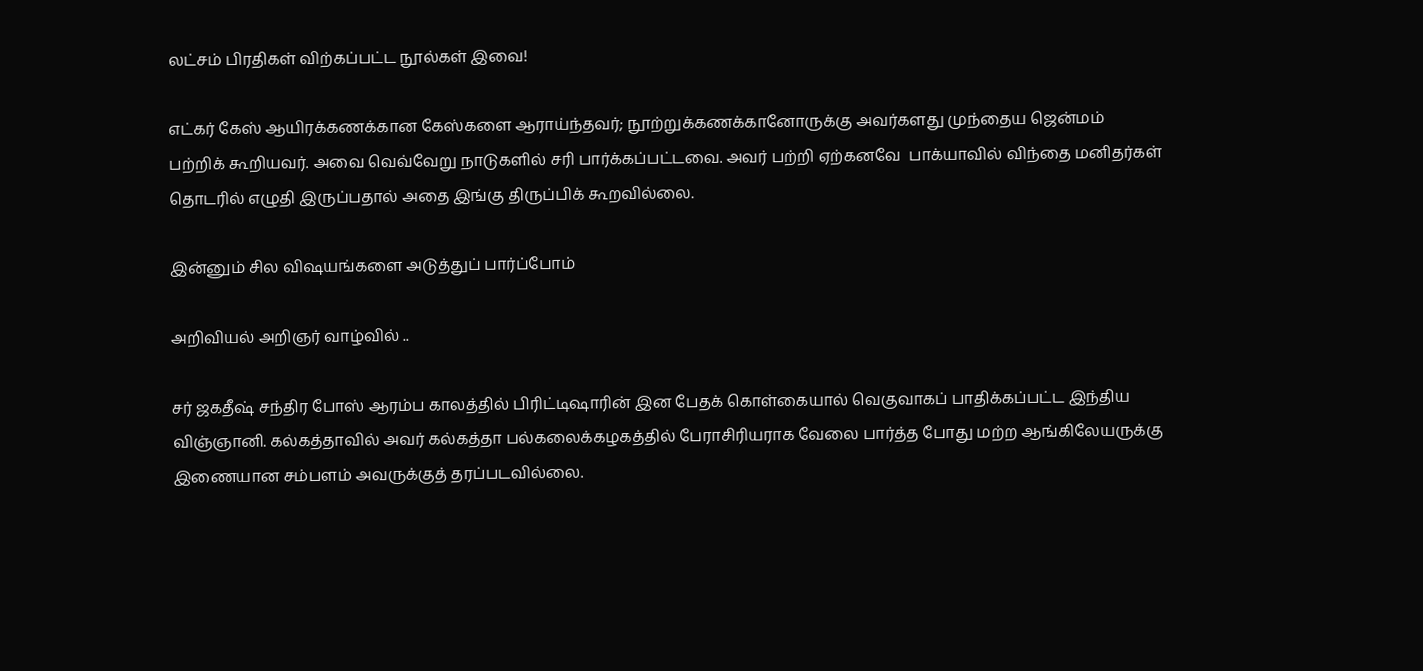லட்சம் பிரதிகள் விற்கப்பட்ட நூல்கள் இவை!

எட்கர் கேஸ் ஆயிரக்கணக்கான கேஸ்களை ஆராய்ந்தவர்; நூற்றுக்கணக்கானோருக்கு அவர்களது முந்தைய ஜென்மம் பற்றிக் கூறியவர். அவை வெவ்வேறு நாடுகளில் சரி பார்க்கப்பட்டவை. அவர் பற்றி ஏற்கனவே  பாக்யாவில் விந்தை மனிதர்கள் தொடரில் எழுதி இருப்பதால் அதை இங்கு திருப்பிக் கூறவில்லை.

இன்னும் சில விஷயங்களை அடுத்துப் பார்ப்போம்

அறிவியல் அறிஞர் வாழ்வில் ..

சர் ஜகதீஷ் சந்திர போஸ் ஆரம்ப காலத்தில் பிரிட்டிஷாரின் இன பேதக் கொள்கையால் வெகுவாகப் பாதிக்கப்பட்ட இந்திய விஞ்ஞானி. கல்கத்தாவில் அவர் கல்கத்தா பல்கலைக்கழகத்தில் பேராசிரியராக வேலை பார்த்த போது மற்ற ஆங்கிலேயருக்கு இணையான சம்பளம் அவருக்குத் தரப்படவில்லை.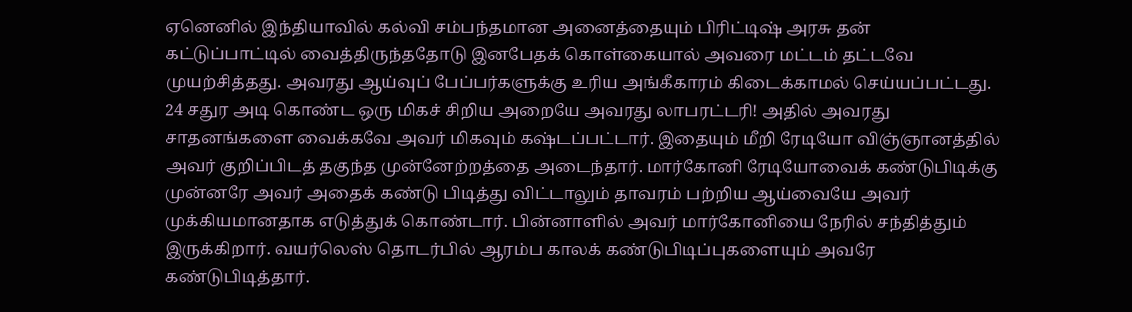ஏனெனில் இந்தியாவில் கல்வி சம்பந்தமான அனைத்தையும் பிரிட்டிஷ் அரசு தன் கட்டுப்பாட்டில் வைத்திருந்ததோடு இனபேதக் கொள்கையால் அவரை மட்டம் தட்டவே முயற்சித்தது. அவரது ஆய்வுப் பேப்பர்களுக்கு உரிய அங்கீகாரம் கிடைக்காமல் செய்யப்பட்டது. 24 சதுர அடி கொண்ட ஒரு மிகச் சிறிய அறையே அவரது லாபரட்டரி! அதில் அவரது சாதனங்களை வைக்கவே அவர் மிகவும் கஷ்டப்பட்டார். இதையும் மீறி ரேடியோ விஞ்ஞானத்தில் அவர் குறிப்பிடத் தகுந்த முன்னேற்றத்தை அடைந்தார். மார்கோனி ரேடியோவைக் கண்டுபிடிக்கு முன்னரே அவர் அதைக் கண்டு பிடித்து விட்டாலும் தாவரம் பற்றிய ஆய்வையே அவர் முக்கியமானதாக எடுத்துக் கொண்டார். பின்னாளில் அவர் மார்கோனியை நேரில் சந்தித்தும் இருக்கிறார். வயர்லெஸ் தொடர்பில் ஆரம்ப காலக் கண்டுபிடிப்புகளையும் அவரே கண்டுபிடித்தார்.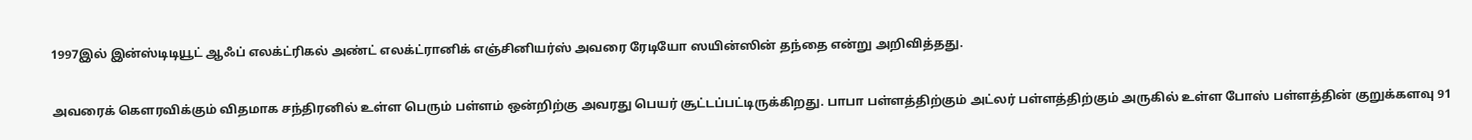1997இல் இன்ஸ்டிடியூட் ஆஃப் எலக்ட்ரிகல் அண்ட் எலக்ட்ரானிக் எஞ்சினியர்ஸ் அவரை ரேடியோ ஸயின்ஸின் தந்தை என்று அறிவித்தது.

அவரைக் கௌரவிக்கும் விதமாக சந்திரனில் உள்ள பெரும் பள்ளம் ஒன்றிற்கு அவரது பெயர் சூட்டப்பட்டிருக்கிறது. பாபா பள்ளத்திற்கும் அட்லர் பள்ளத்திற்கும் அருகில் உள்ள போஸ் பள்ளத்தின் குறுக்களவு 91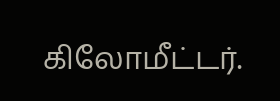கிலோமீட்டர்.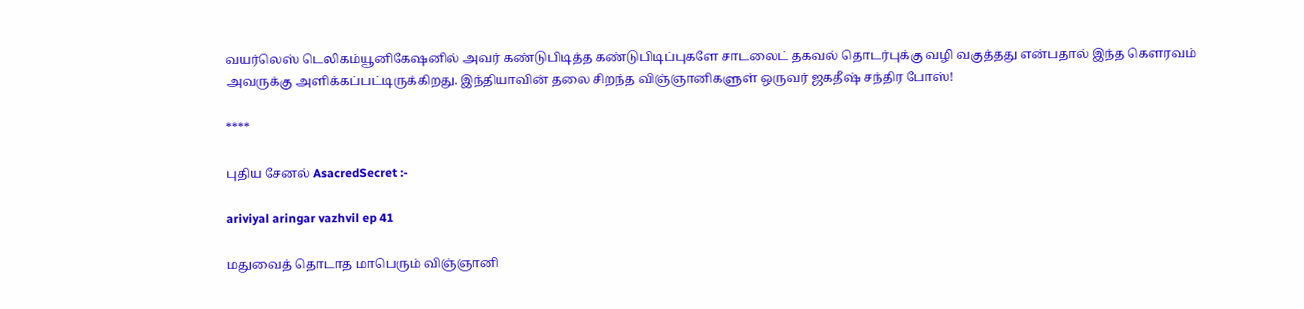வயர்லெஸ் டெலிகம்யூனிகேஷனில் அவர் கண்டுபிடித்த கண்டுபிடிப்புகளே சாடலைட் தகவல் தொடர்புக்கு வழி வகுத்தது என்பதால் இந்த கௌரவம் அவருக்கு அளிக்கப்பட்டிருக்கிறது. இந்தியாவின் தலை சிறந்த விஞ்ஞானிகளுள் ஒருவர் ஜகதீஷ் சந்திர போஸ்!

****

புதிய சேனல் AsacredSecret :-

ariviyal aringar vazhvil ep 41

மதுவைத் தொடாத மாபெரும் விஞ்ஞானி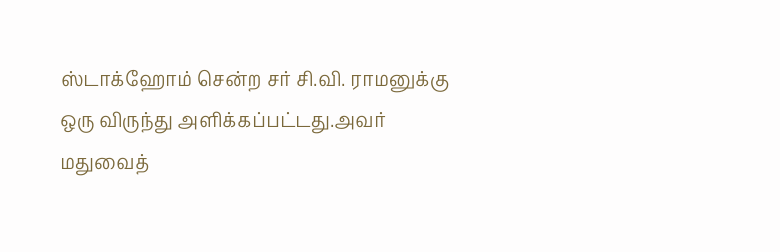ஸ்டாக்ஹோம் சென்ற சர் சி.வி. ராமனுக்கு ஒரு விருந்து அளிக்கப்பட்டது.அவர் மதுவைத்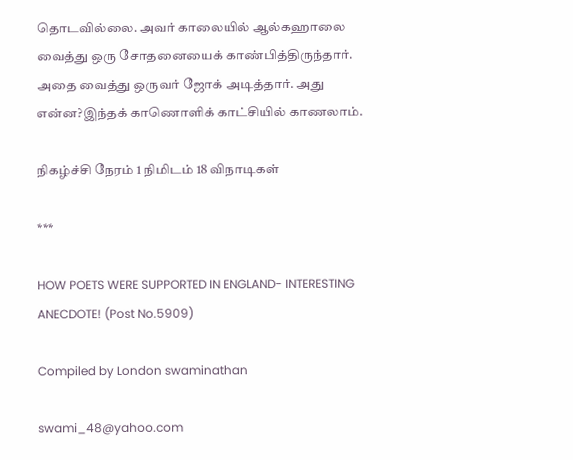தொடவில்லை. அவர் காலையில் ஆல்கஹாலை வைத்து ஒரு சோதனையைக் காண்பித்திருந்தார். அதை வைத்து ஒருவர் ஜோக் அடித்தார். அது என்ன?இந்தக் காணொளிக் காட்சியில் காணலாம்.

நிகழ்ச்சி நேரம் 1 நிமிடம் 18 விநாடிகள்

***

HOW POETS WERE SUPPORTED IN ENGLAND- INTERESTING ANECDOTE! (Post No.5909)

Compiled by London swaminathan

swami_48@yahoo.com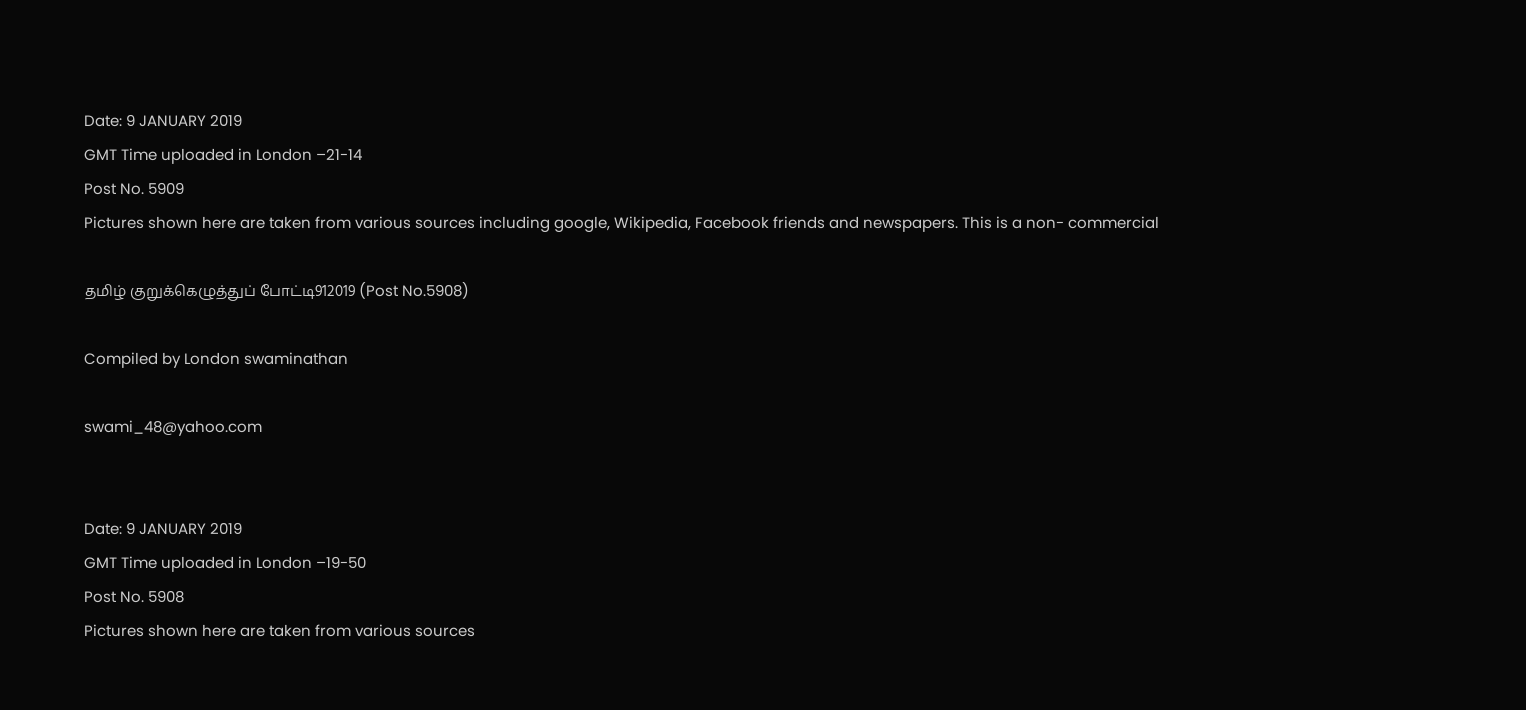Date: 9 JANUARY 2019
GMT Time uploaded in London –21-14
Post No. 5909
Pictures shown here are taken from various sources including google, Wikipedia, Facebook friends and newspapers. This is a non- commercial

தமிழ் குறுக்கெழுத்துப் போட்டி912019 (Post No.5908)

Compiled by London swaminathan

swami_48@yahoo.com


Date: 9 JANUARY 2019
GMT Time uploaded in London –19-50
Post No. 5908
Pictures shown here are taken from various sources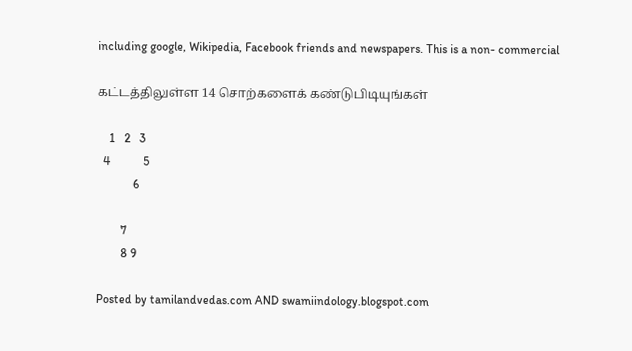including google, Wikipedia, Facebook friends and newspapers. This is a non- commercial

கட்டத்திலுள்ள 14 சொற்களைக் கண்டுபிடியுங்கள்

    1   2   3
  4           5
            6

        7
        8 9

Posted by tamilandvedas.com AND swamiindology.blogspot.com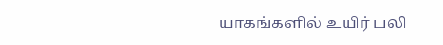யாகங்களில் உயிர் பலி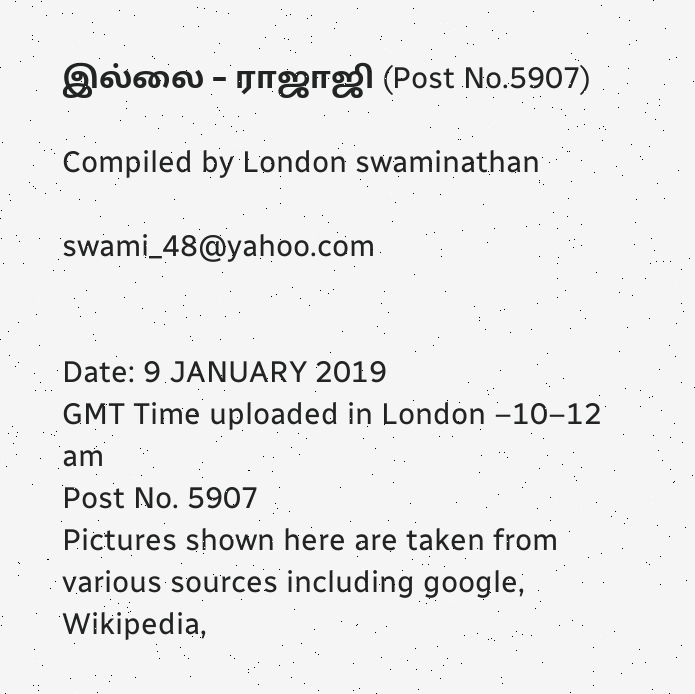இல்லை – ராஜாஜி (Post No.5907)

Compiled by London swaminathan

swami_48@yahoo.com


Date: 9 JANUARY 2019
GMT Time uploaded in London –10–12 am
Post No. 5907
Pictures shown here are taken from various sources including google, Wikipedia,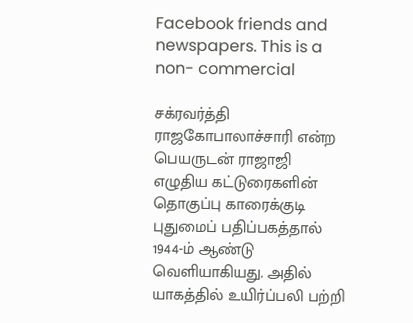Facebook friends and newspapers. This is a non- commercial

சக்ரவர்த்தி ராஜகோபாலாச்சாரி என்ற பெயருடன் ராஜாஜி எழுதிய கட்டுரைகளின் தொகுப்பு காரைக்குடி புதுமைப் பதிப்பகத்தால் 1944-ம் ஆண்டு வெளியாகியது. அதில் யாகத்தில் உயிர்ப்பலி பற்றி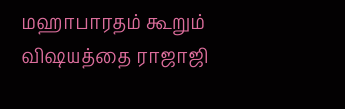மஹாபாரதம் கூறும் விஷயத்தை ராஜாஜி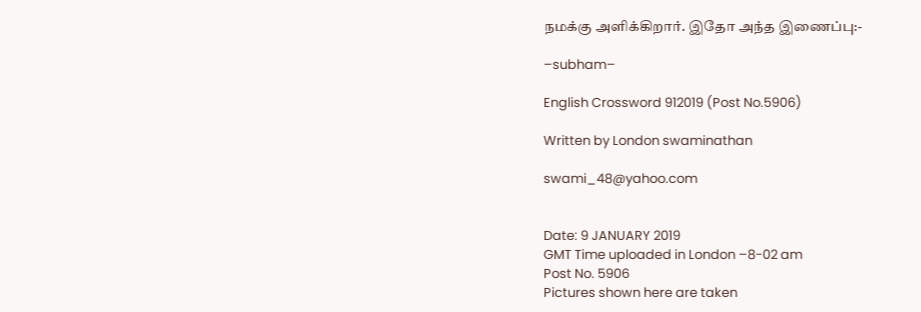நமக்கு அளிக்கிறார். இதோ அந்த இணைப்பு:-

–subham–

English Crossword 912019 (Post No.5906)

Written by London swaminathan

swami_48@yahoo.com


Date: 9 JANUARY 2019
GMT Time uploaded in London –8-02 am
Post No. 5906
Pictures shown here are taken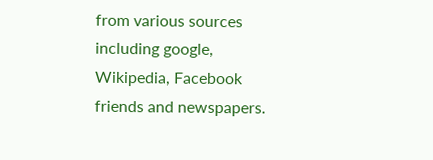from various sources including google, Wikipedia, Facebook friends and newspapers.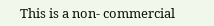This is a non- commercial